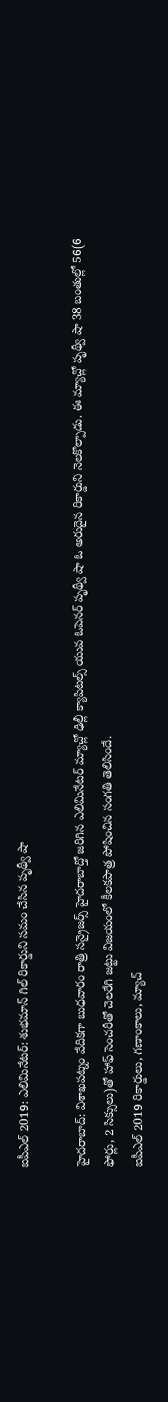ఐపీఎల్ 2019: ఎలిమినేటర్: శుభమాన్ గిల్ రికార్డుని సమం చేసిన పృథ్వీ షా

హైదరాబాద్: విశాఖపట్నం వేదికగా బుధవారం రాత్రి సన్రైజర్స్ హైదరాబాద్తో జరిగిన ఎలిమినేటర్ మ్యాచ్లో ఢిల్లీ క్యాపిటల్స్ యువ ఓపెనర్ పృథ్వీ షా ఓ అరుదైన రికార్డుని నెలకొల్పాడు. ఈ మ్యాచ్లో పృథ్వీ షా 38 బంతుల్లో 56(6 ఫోర్లు, 2 సిక్సులు)తో హాఫ్ సెంచరీతో చెలరేగి జట్టు విజయంలో కీలకపాత్ర పోషించిన సంగతి తెలిసిందే.
ఐపీఎల్ 2019 రికార్డులు, గణాంకాలు, మ్యాచ్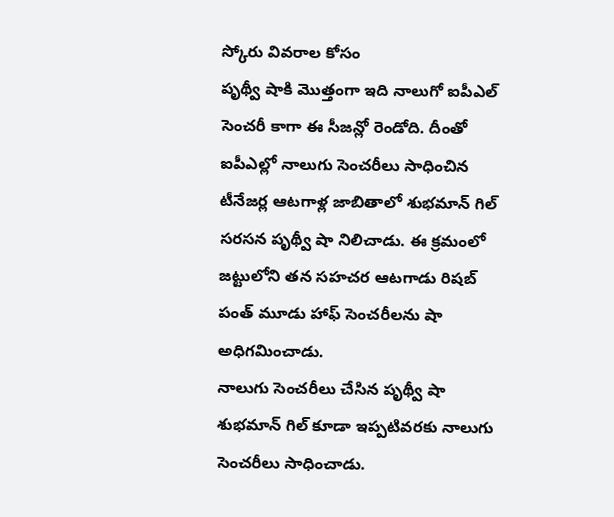స్కోరు వివరాల కోసం
పృథ్వీ షాకి మొత్తంగా ఇది నాలుగో ఐపీఎల్ సెంచరీ కాగా ఈ సీజన్లో రెండోది. దీంతో ఐపీఎల్లో నాలుగు సెంచరీలు సాధించిన టీనేజర్ల ఆటగాళ్ల జాబితాలో శుభమాన్ గిల్ సరసన పృథ్వీ షా నిలిచాడు. ఈ క్రమంలో జట్టులోని తన సహచర ఆటగాడు రిషబ్ పంత్ మూడు హాఫ్ సెంచరీలను షా అధిగమించాడు.
నాలుగు సెంచరీలు చేసిన పృథ్వీ షా
శుభమాన్ గిల్ కూడా ఇప్పటివరకు నాలుగు సెంచరీలు సాధించాడు.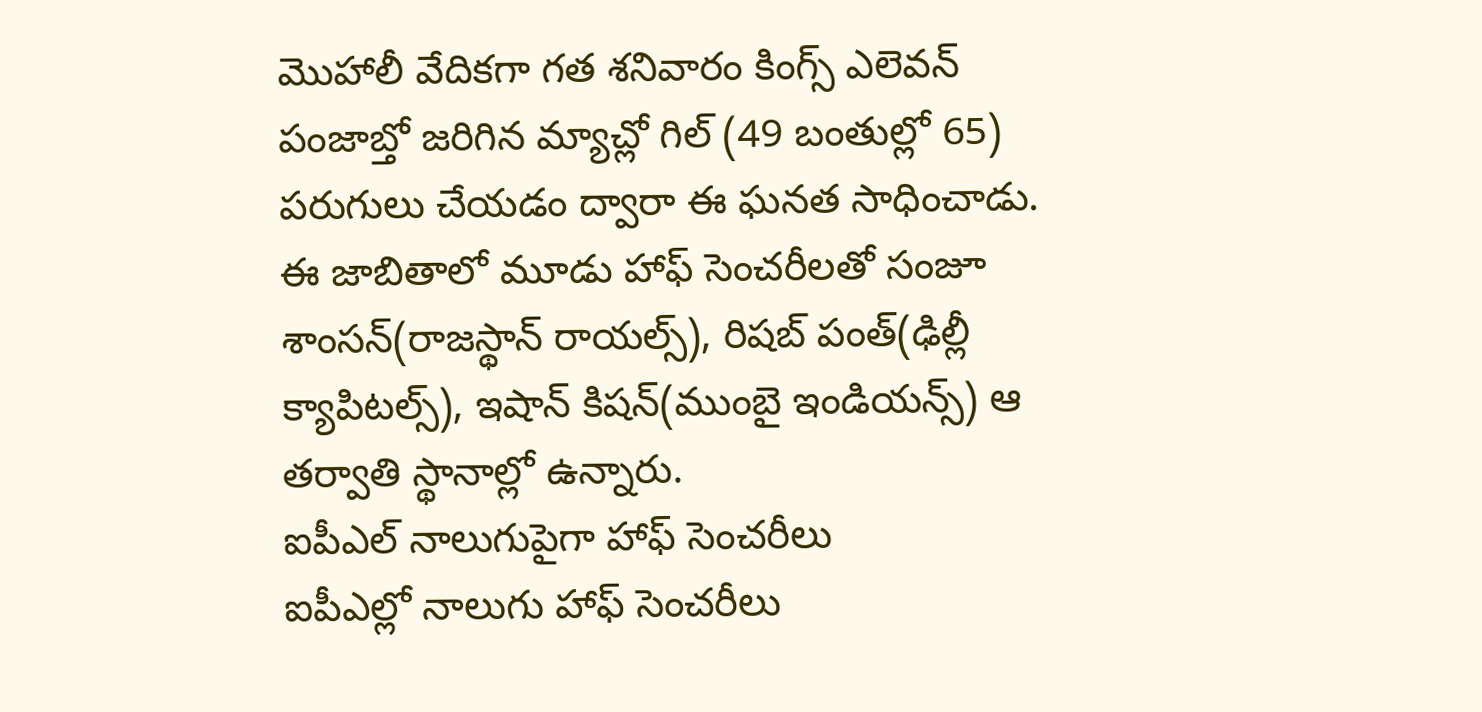మొహాలీ వేదికగా గత శనివారం కింగ్స్ ఎలెవన్ పంజాబ్తో జరిగిన మ్యాచ్లో గిల్ (49 బంతుల్లో 65) పరుగులు చేయడం ద్వారా ఈ ఘనత సాధించాడు.
ఈ జాబితాలో మూడు హాఫ్ సెంచరీలతో సంజూ శాంసన్(రాజస్థాన్ రాయల్స్), రిషబ్ పంత్(ఢిల్లీ క్యాపిటల్స్), ఇషాన్ కిషన్(ముంబై ఇండియన్స్) ఆ తర్వాతి స్థానాల్లో ఉన్నారు.
ఐపీఎల్ నాలుగుపైగా హాఫ్ సెంచరీలు
ఐపీఎల్లో నాలుగు హాఫ్ సెంచరీలు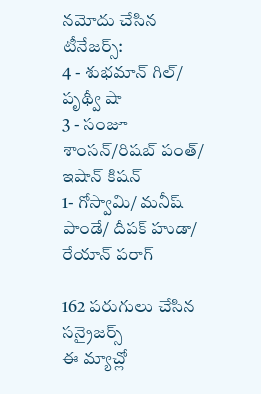నమోదు చేసిన టీనేజర్స్:
4 - శుభమాన్ గిల్/ పృథ్వీ షా
3 - సంజూ శాంసన్/రిషబ్ పంత్/ ఇషాన్ కిషన్
1- గోస్వామి/ మనీష్ పాండే/ దీపక్ హుడా/ రేయాన్ పరాగ్

162 పరుగులు చేసిన సన్రైజర్స్
ఈ మ్యాచ్లో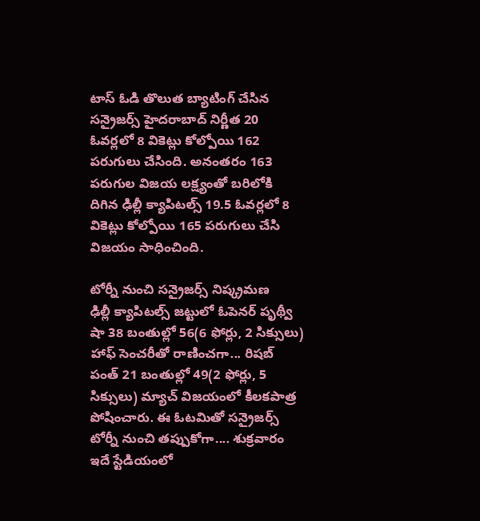టాస్ ఓడి తొలుత బ్యాటింగ్ చేసిన సన్రైజర్స్ హైదరాబాద్ నిర్ణీత 20 ఓవర్లలో 8 వికెట్లు కోల్పోయి 162 పరుగులు చేసింది. అనంతరం 163 పరుగుల విజయ లక్ష్యంతో బరిలోకి దిగిన ఢిల్లీ క్యాపిటల్స్ 19.5 ఓవర్లలో 8 వికెట్లు కోల్పోయి 165 పరుగులు చేసి విజయం సాధించింది.

టోర్నీ నుంచి సన్రైజర్స్ నిష్క్రమణ
ఢిల్లీ క్యాపిటల్స్ జట్టులో ఓపెనర్ పృథ్వీ షా 38 బంతుల్లో 56(6 ఫోర్లు, 2 సిక్సులు) హాఫ్ సెంచరీతో రాణించగా... రిషబ్ పంత్ 21 బంతుల్లో 49(2 ఫోర్లు, 5 సిక్సులు) మ్యాచ్ విజయంలో కీలకపాత్ర పోషించారు. ఈ ఓటమితో సన్రైజర్స్ టోర్నీ నుంచి తప్పుకోగా.... శుక్రవారం ఇదే స్టేడియంలో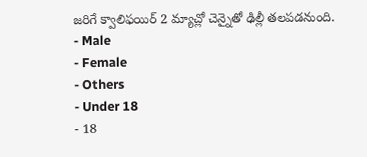జరిగే క్వాలిఫయిర్ 2 మ్యాచ్లో చెన్నైతో ఢిల్లీ తలపడనుంది.
- Male
- Female
- Others
- Under 18
- 18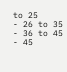to 25
- 26 to 35
- 36 to 45
- 45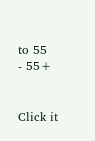to 55
- 55+


Click it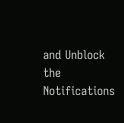and Unblock the Notifications